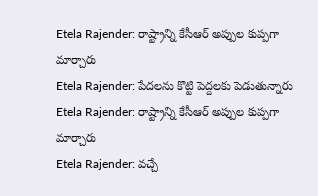Etela Rajender: రాష్ట్రాన్ని కేసీఆర్ అప్పుల కుప్పగా మార్చారు
Etela Rajender: పేదలను కొట్టి పెద్దలకు పెడుతున్నారు
Etela Rajender: రాష్ట్రాన్ని కేసీఆర్ అప్పుల కుప్పగా మార్చారు
Etela Rajender: వచ్చే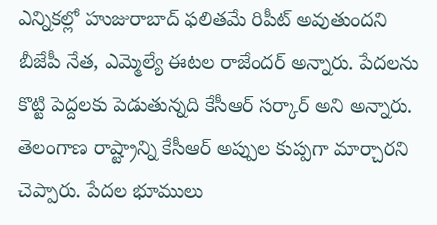ఎన్నికల్లో హుజురాబాద్ ఫలితమే రిపీట్ అవుతుందని బీజేపీ నేత, ఎమ్మెల్యే ఈటల రాజేందర్ అన్నారు. పేదలను కొట్టి పెద్దలకు పెడుతున్నది కేసీఆర్ సర్కార్ అని అన్నారు. తెలంగాణ రాష్ట్రాన్ని కేసీఆర్ అప్పుల కుప్పగా మార్చారని చెప్పారు. పేదల భూములు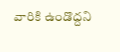వారికి ఉండొద్దని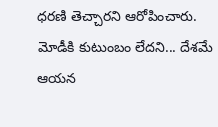ధరణి తెచ్చారని ఆరోపించారు. మోడీకి కుటుంబం లేదని... దేశమే ఆయన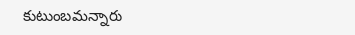కుటుంబమన్నారు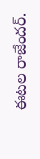ఈటల రాజేందర్.